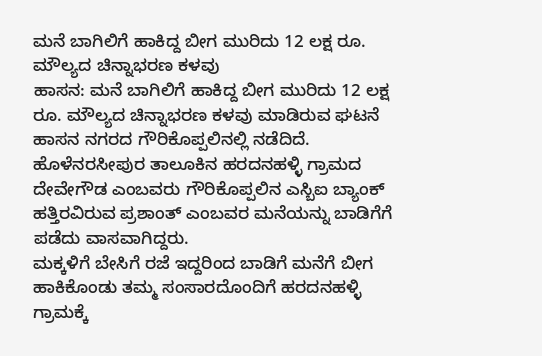ಮನೆ ಬಾಗಿಲಿಗೆ ಹಾಕಿದ್ದ ಬೀಗ ಮುರಿದು 12 ಲಕ್ಷ ರೂ. ಮೌಲ್ಯದ ಚಿನ್ನಾಭರಣ ಕಳವು
ಹಾಸನ: ಮನೆ ಬಾಗಿಲಿಗೆ ಹಾಕಿದ್ದ ಬೀಗ ಮುರಿದು 12 ಲಕ್ಷ ರೂ. ಮೌಲ್ಯದ ಚಿನ್ನಾಭರಣ ಕಳವು ಮಾಡಿರುವ ಘಟನೆ ಹಾಸನ ನಗರದ ಗೌರಿಕೊಪ್ಪಲಿನಲ್ಲಿ ನಡೆದಿದೆ.
ಹೊಳೆನರಸೀಪುರ ತಾಲೂಕಿನ ಹರದನಹಳ್ಳಿ ಗ್ರಾಮದ ದೇವೇಗೌಡ ಎಂಬವರು ಗೌರಿಕೊಪ್ಪಲಿನ ಎಸ್ಬಿಐ ಬ್ಯಾಂಕ್ ಹತ್ತಿರವಿರುವ ಪ್ರಶಾಂತ್ ಎಂಬವರ ಮನೆಯನ್ನು ಬಾಡಿಗೆಗೆ ಪಡೆದು ವಾಸವಾಗಿದ್ದರು.
ಮಕ್ಕಳಿಗೆ ಬೇಸಿಗೆ ರಜೆ ಇದ್ದರಿಂದ ಬಾಡಿಗೆ ಮನೆಗೆ ಬೀಗ ಹಾಕಿಕೊಂಡು ತಮ್ಮ ಸಂಸಾರದೊಂದಿಗೆ ಹರದನಹಳ್ಳಿ ಗ್ರಾಮಕ್ಕೆ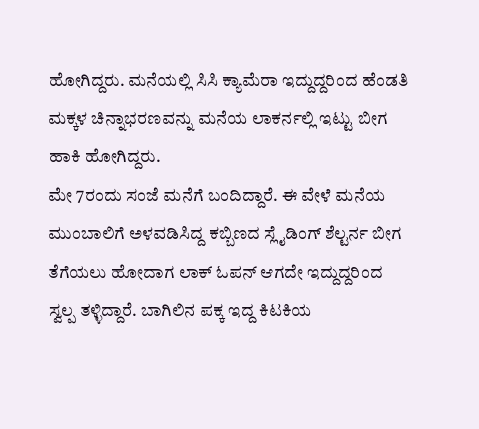ಹೋಗಿದ್ದರು. ಮನೆಯಲ್ಲಿ ಸಿಸಿ ಕ್ಯಾಮೆರಾ ಇದ್ದುದ್ದರಿಂದ ಹೆಂಡತಿ ಮಕ್ಕಳ ಚಿನ್ನಾಭರಣವನ್ನು ಮನೆಯ ಲಾಕರ್ನಲ್ಲಿ ಇಟ್ಟು ಬೀಗ ಹಾಕಿ ಹೋಗಿದ್ದರು.
ಮೇ 7ರಂದು ಸಂಜೆ ಮನೆಗೆ ಬಂದಿದ್ದಾರೆ. ಈ ವೇಳೆ ಮನೆಯ ಮುಂಬಾಲಿಗೆ ಅಳವಡಿಸಿದ್ದ ಕಬ್ಬಿಣದ ಸ್ಲೈಡಿಂಗ್ ಶೆಲ್ಟರ್ನ ಬೀಗ ತೆಗೆಯಲು ಹೋದಾಗ ಲಾಕ್ ಓಪನ್ ಆಗದೇ ಇದ್ದುದ್ದರಿಂದ ಸ್ವಲ್ಪ ತಳ್ಳಿದ್ದಾರೆ. ಬಾಗಿಲಿನ ಪಕ್ಕ ಇದ್ದ ಕಿಟಕಿಯ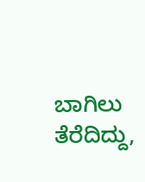ಬಾಗಿಲು ತೆರೆದಿದ್ದು,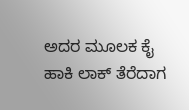ಅದರ ಮೂಲಕ ಕೈ ಹಾಕಿ ಲಾಕ್ ತೆರೆದಾಗ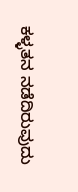ಕಳ್ಳತನ ನಡೆದಿರುವುದು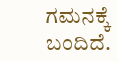ಗಮನಕ್ಕೆ ಬಂದಿದೆ.